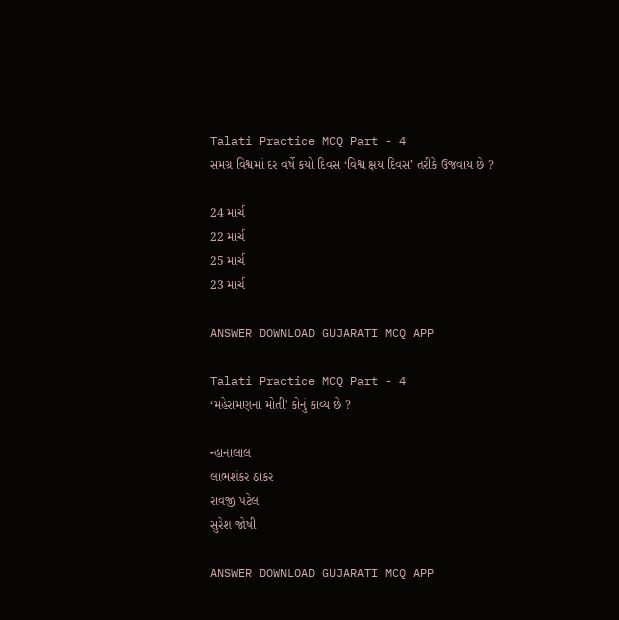Talati Practice MCQ Part - 4
સમગ્ર વિશ્વમાં દર વર્ષે કયો દિવસ ‘વિશ્વ ક્ષય દિવસ’ તરીકે ઉજવાય છે ?

24 માર્ચ
22 માર્ચ
25 માર્ચ
23 માર્ચ

ANSWER DOWNLOAD GUJARATI MCQ APP

Talati Practice MCQ Part - 4
‘મહેરામણના મોતી' કોનું કાવ્ય છે ?

ન્હાનાલાલ
લાભશંકર ઠાકર
રાવજી પટેલ
સુરેશ જોષી

ANSWER DOWNLOAD GUJARATI MCQ APP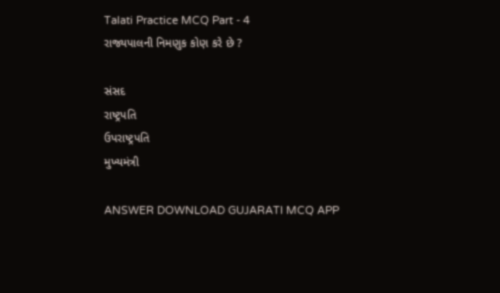Talati Practice MCQ Part - 4
રાજ્યપાલની નિમણુક કોણ કરે છે ?

સંસદ
રાષ્ટ્રપતિ
ઉપરાષ્ટ્રપતિ
મુખ્યમંત્રી

ANSWER DOWNLOAD GUJARATI MCQ APP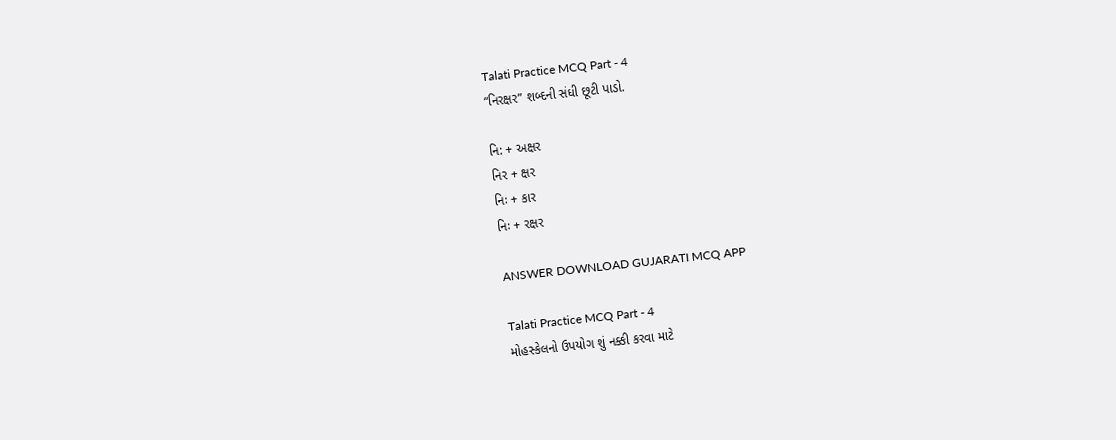Talati Practice MCQ Part - 4
“નિરક્ષર” શબ્દની સંધી છૂટી પાડો.

નિ: + અક્ષર
નિર + ક્ષર
નિઃ + કાર
નિઃ + રક્ષર

ANSWER DOWNLOAD GUJARATI MCQ APP

Talati Practice MCQ Part - 4
મોહસ્કેલનો ઉપયોગ શું નક્કી કરવા માટે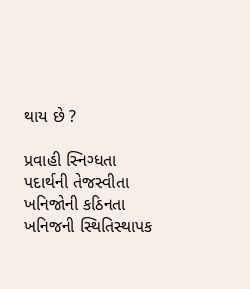થાય છે ?

પ્રવાહી સ્નિગ્ધતા
પદાર્થની તેજસ્વીતા
ખનિજોની કઠિનતા
ખનિજની સ્થિતિસ્થાપક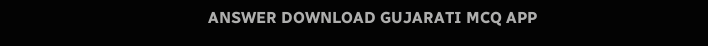ANSWER DOWNLOAD GUJARATI MCQ APP